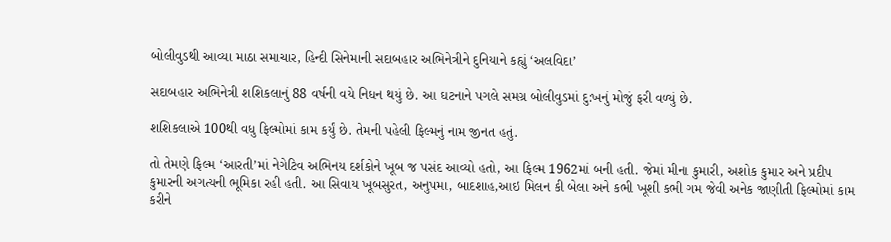બોલીવુડથી આવ્યા માઠા સમાચાર, હિન્દી સિનેમાની સદાબહાર અભિનેત્રીને દુનિયાને કહ્યું ‘અલવિદા’

સદાબહાર અભિનેત્રી શશિકલાનું 88 વર્ષની વયે નિધન થયું છે. આ ઘટનાને પગલે સમગ્ર બોલીવુડમાં દુ:ખનું મોજું ફરી વળ્યું છે.

શશિકલાએ 100થી વધુ ફિલ્મોમાં કામ કર્યું છે. તેમની પહેલી ફિલ્મનું નામ જીનત હતું.

તો તેમણે ફિલ્મ ‘આરતી’માં નેગેટિવ અભિનય દર્શકોને ખૂબ જ પસંદ આવ્યો હતો, આ ફિલ્મ 1962માં બની હતી. જેમાં મીના કુમારી, અશોક કુમાર અને પ્રદીપ કુમારની અગત્યની ભૂમિકા રહી હતી. આ સિવાય ખૂબસુરત, અનુપમા, બાદશાહ,આઇ મિલન કી બેલા અને કભી ખૂશી કભી ગમ જેવી અનેક જાણીતી ફિલ્મોમાં કામ કરીને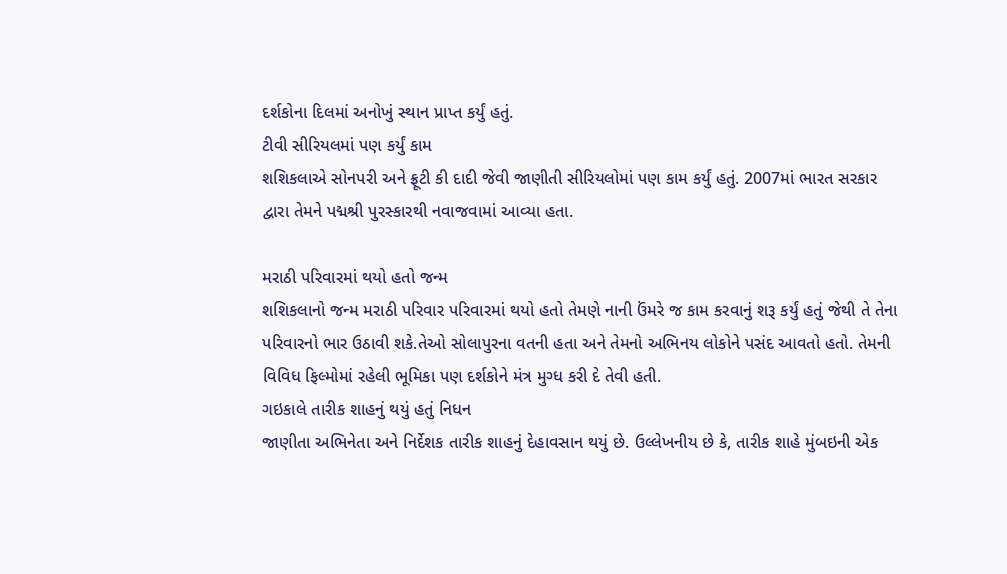દર્શકોના દિલમાં અનોખું સ્થાન પ્રાપ્ત કર્યું હતું.
ટીવી સીરિયલમાં પણ કર્યું કામ
શશિકલાએ સોનપરી અને ફ્રૂટી કી દાદી જેવી જાણીતી સીરિયલોમાં પણ કામ કર્યું હતું. 2007માં ભારત સરકાર દ્વારા તેમને પદ્મશ્રી પુરસ્કારથી નવાજવામાં આવ્યા હતા.

મરાઠી પરિવારમાં થયો હતો જન્મ
શશિકલાનો જન્મ મરાઠી પરિવાર પરિવારમાં થયો હતો તેમણે નાની ઉંમરે જ કામ કરવાનું શરૂ કર્યું હતું જેથી તે તેના પરિવારનો ભાર ઉઠાવી શકે.તેઓ સોલાપુરના વતની હતા અને તેમનો અભિનય લોકોને પસંદ આવતો હતો. તેમની વિવિધ ફિલ્મોમાં રહેલી ભૂમિકા પણ દર્શકોને મંત્ર મુગ્ધ કરી દે તેવી હતી.
ગઇકાલે તારીક શાહનું થયું હતું નિધન
જાણીતા અભિનેતા અને નિર્દેશક તારીક શાહનું દેહાવસાન થયું છે. ઉલ્લેખનીય છે કે, તારીક શાહે મુંબઇની એક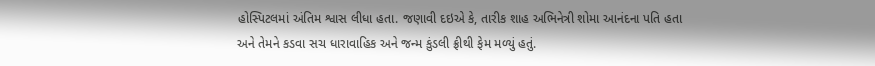હોસ્પિટલમાં અંતિમ શ્વાસ લીધા હતા. જણાવી દઇએ કે, તારીક શાહ અભિનેત્રી શોમા આનંદના પતિ હતા અને તેમને કડવા સચ ધારાવાહિક અને જન્મ કુંડલી ફ્રીથી ફેમ મળ્યું હતું.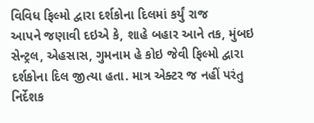વિવિધ ફિલ્મો દ્વારા દર્શકોના દિલમાં કર્યું રાજ
આપને જણાવી દઇએ કે, શાહે બહાર આને તક, મુંબઇ સેન્ટ્રલ, એહસાસ, ગુમનામ હે કોઇ જેવી ફિલ્મો દ્વારા દર્શકોના દિલ જીત્યા હતા. માત્ર એક્ટર જ નહીં પરંતુ નિર્દેશક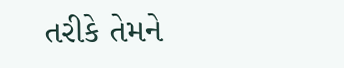તરીકે તેમને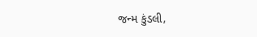જન્મ કુંડલી,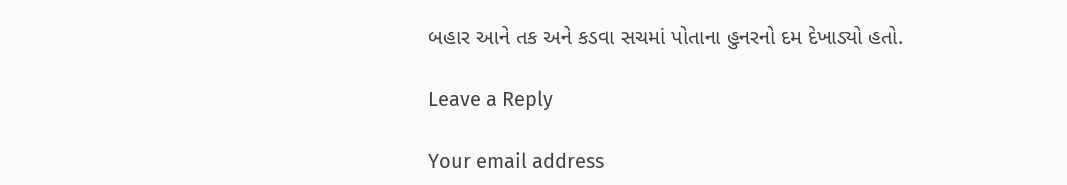બહાર આને તક અને કડવા સચમાં પોતાના હુનરનો દમ દેખાડ્યો હતો.

Leave a Reply

Your email address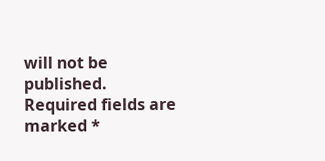will not be published. Required fields are marked *